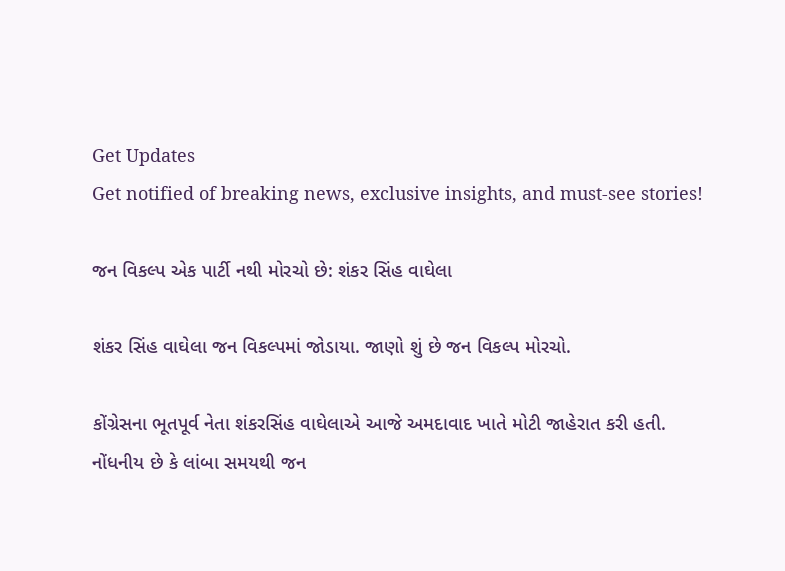Get Updates
Get notified of breaking news, exclusive insights, and must-see stories!

જન વિકલ્પ એક પાર્ટી નથી મોરચો છે: શંકર સિંહ વાઘેલા

શંકર સિંહ વાઘેલા જન વિકલ્પમાં જોડાયા. જાણો શું છે જન વિકલ્પ મોરચો.

કોંગ્રેસના ભૂતપૂર્વ નેતા શંકરસિંહ વાઘેલાએ આજે અમદાવાદ ખાતે મોટી જાહેરાત કરી હતી. નોંધનીય છે કે લાંબા સમયથી જન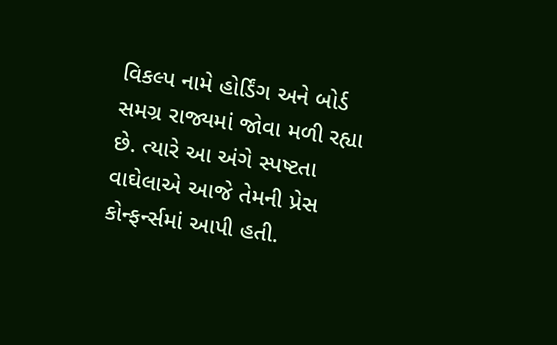વિકલ્પ નામે હોર્ડિંગ અને બોર્ડ સમગ્ર રાજ્યમાં જોવા મળી રહ્યા છે. ત્યારે આ અંગે સ્પષ્ટતા વાઘેલાએ આજે તેમની પ્રેસ કોન્ફર્ન્સમાં આપી હતી.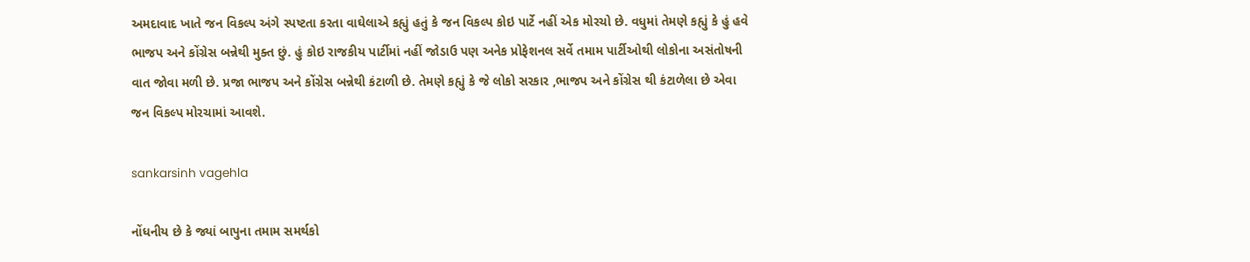અમદાવાદ ખાતે જન વિકલ્પ અંગે સ્પષ્ટતા કરતા વાઘેલાએ કહ્યું હતું કે જન વિકલ્પ કોઇ પાર્ટે નહીં એક મોરચો છે. વધુમાં તેમણે કહ્યું કે હું હવે ભાજપ અને કોંગ્રેસ બન્નેથી મુક્ત છું. હું કોઇ રાજકીય પાર્ટીમાં નહીં જોડાઉ પણ અનેક પ્રોફેશનલ સર્વે તમામ પાર્ટીઓથી લોકોના અસંતોષની વાત જોવા મળી છે. પ્રજા ભાજપ અને કોંગ્રેસ બન્નેથી કંટાળી છે. તેમણે કહ્યું કે જે લોકો સરકાર ,ભાજપ અને કોંગ્રેસ થી કંટાળેલા છે એવા જન વિકલ્પ મોરચામાં આવશે.

sankarsinh vagehla

નોંધનીય છે કે જ્યાં બાપુના તમામ સમર્થકો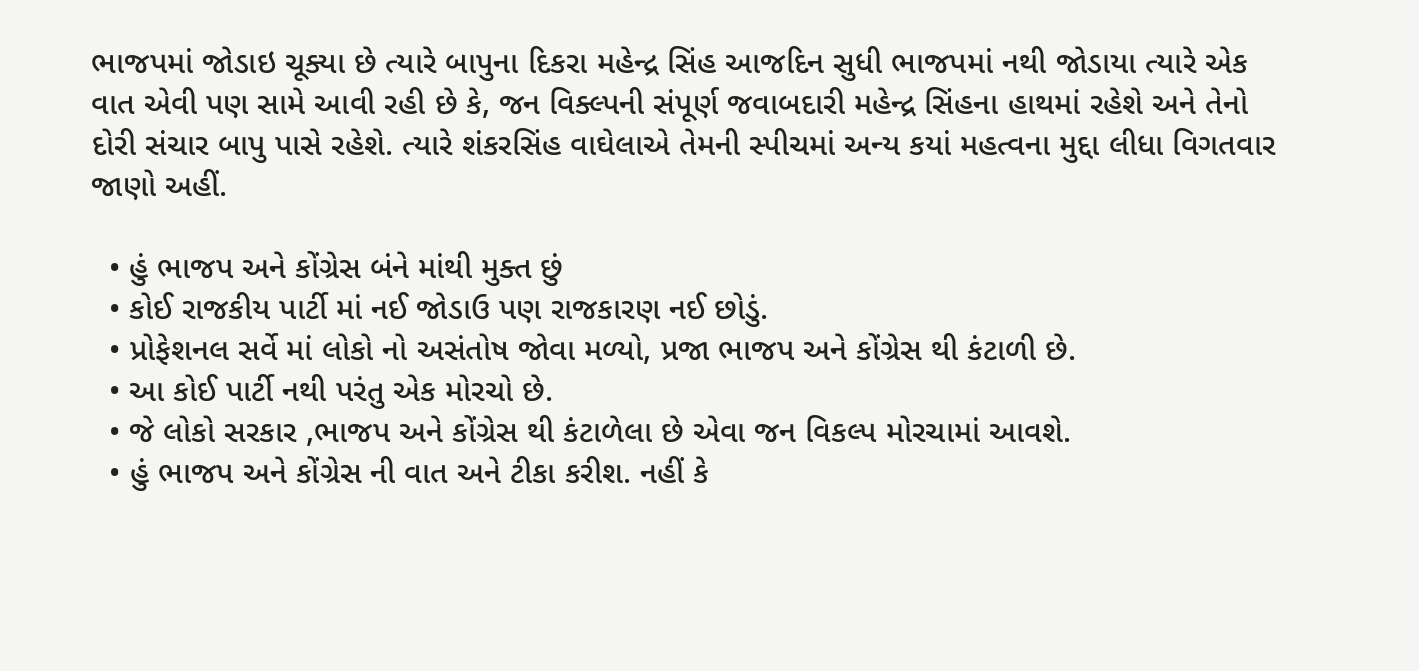ભાજપમાં જોડાઇ ચૂક્યા છે ત્યારે બાપુના દિકરા મહેન્દ્ર સિંહ આજદિન સુધી ભાજપમાં નથી જોડાયા ત્યારે એક વાત એવી પણ સામે આવી રહી છે કે, જન વિક્લ્પની સંપૂર્ણ જવાબદારી મહેન્દ્ર સિંહના હાથમાં રહેશે અને તેનો દોરી સંચાર બાપુ પાસે રહેશે. ત્યારે શંકરસિંહ વાઘેલાએ તેમની સ્પીચમાં અન્ય કયાં મહત્વના મુદ્દા લીધા વિગતવાર જાણો અહીં.

  • હું ભાજપ અને કોંગ્રેસ બંને માંથી મુક્ત છું
  • કોઈ રાજકીય પાર્ટી માં નઈ જોડાઉ પણ રાજકારણ નઈ છોડું.
  • પ્રોફેશનલ સર્વે માં લોકો નો અસંતોષ જોવા મળ્યો, પ્રજા ભાજપ અને કોંગ્રેસ થી કંટાળી છે.
  • આ કોઈ પાર્ટી નથી પરંતુ એક મોરચો છે.
  • જે લોકો સરકાર ,ભાજપ અને કોંગ્રેસ થી કંટાળેલા છે એવા જન વિકલ્પ મોરચામાં આવશે.
  • હું ભાજપ અને કોંગ્રેસ ની વાત અને ટીકા કરીશ. નહીં કે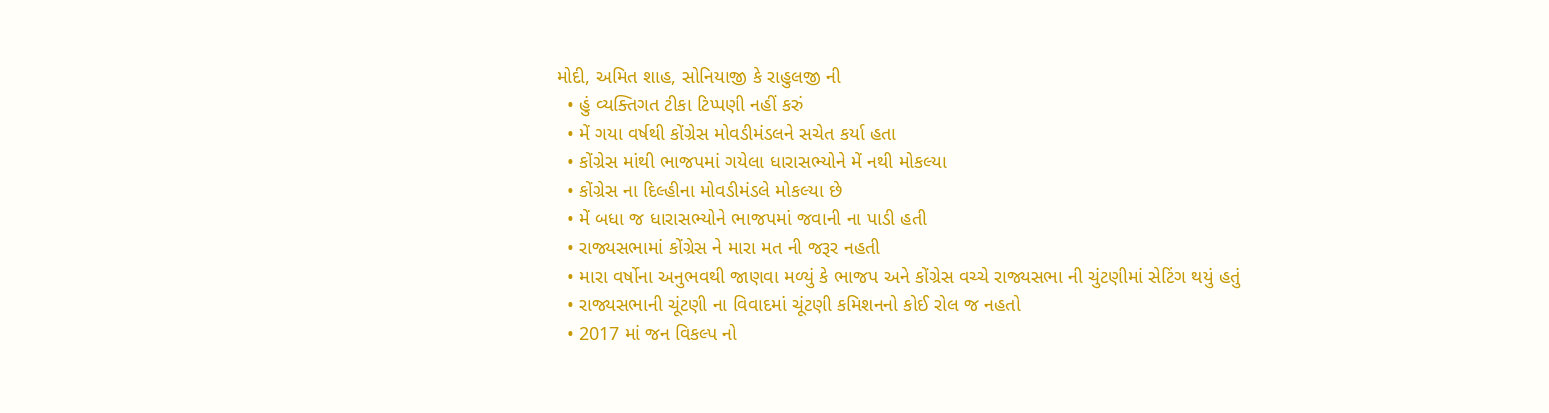મોદી, અમિત શાહ, સોનિયાજી કે રાહુલજી ની
  • હું વ્યક્તિગત ટીકા ટિપ્પણી નહીં કરું
  • મેં ગયા વર્ષથી કોંગ્રેસ મોવડીમંડલને સચેત કર્યા હતા
  • કોંગ્રેસ માંથી ભાજપમાં ગયેલા ધારાસભ્યોને મેં નથી મોકલ્યા
  • કોંગ્રેસ ના દિલ્હીના મોવડીમંડલે મોકલ્યા છે
  • મેં બધા જ ધારાસભ્યોને ભાજપમાં જવાની ના પાડી હતી
  • રાજ્યસભામાં કોંગ્રેસ ને મારા મત ની જરૂર નહતી
  • મારા વર્ષોના અનુભવથી જાણવા મળ્યું કે ભાજપ અને કોંગ્રેસ વચ્ચે રાજ્યસભા ની ચુંટણીમાં સેટિંગ થયું હતું
  • રાજ્યસભાની ચૂંટણી ના વિવાદમાં ચૂંટણી કમિશનનો કોઈ રોલ જ નહતો
  • 2017 માં જન વિકલ્પ નો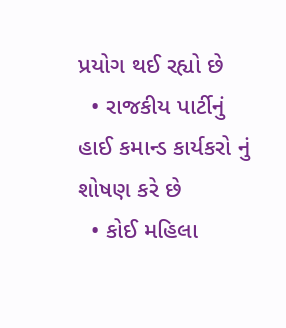પ્રયોગ થઈ રહ્યો છે
  • રાજકીય પાર્ટીનું હાઈ કમાન્ડ કાર્યકરો નું શોષણ કરે છે
  • કોઈ મહિલા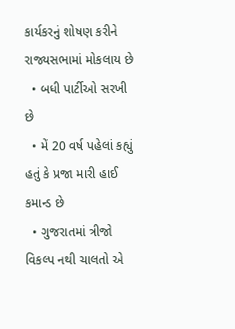કાર્યકરનું શોષણ કરીને રાજ્યસભામાં મોકલાય છે
  • બધી પાર્ટીઓ સરખી છે
  • મેં 20 વર્ષ પહેલાં કહ્યું હતું કે પ્રજા મારી હાઈ કમાન્ડ છે
  • ગુજરાતમાં ત્રીજો વિકલ્પ નથી ચાલતો એ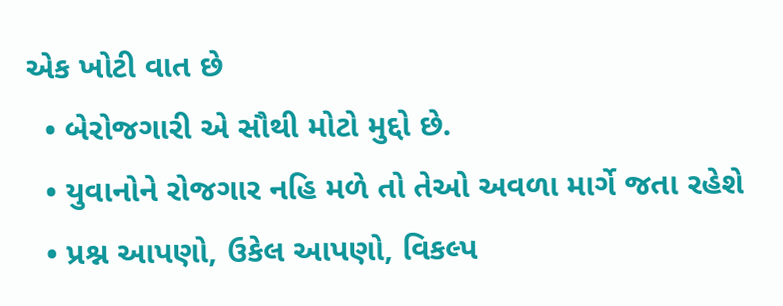એક ખોટી વાત છે
  • બેરોજગારી એ સૌથી મોટો મુદ્દો છે.
  • યુવાનોને રોજગાર નહિ મળે તો તેઓ અવળા માર્ગે જતા રહેશે
  • પ્રશ્ન આપણો, ઉકેલ આપણો, વિકલ્પ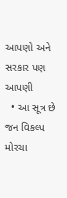આપણો અને સરકાર પણ આપણી
  • આ સૂત્ર છે જન વિકલ્પ મોરચા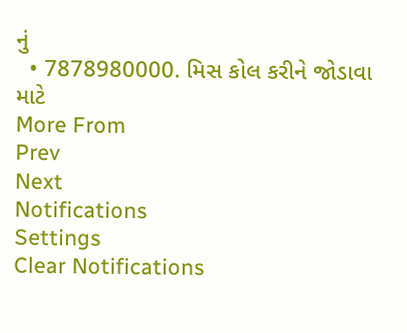નું
  • 7878980000. મિસ કોલ કરીને જોડાવા માટે
More From
Prev
Next
Notifications
Settings
Clear Notifications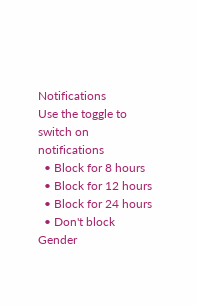Notifications
Use the toggle to switch on notifications
  • Block for 8 hours
  • Block for 12 hours
  • Block for 24 hours
  • Don't block
Gender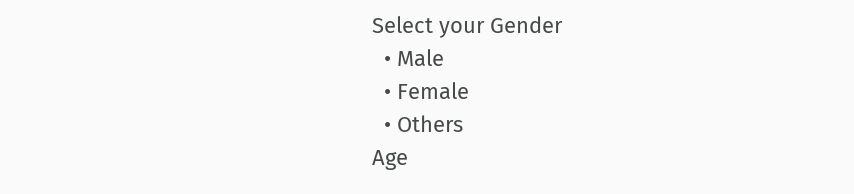Select your Gender
  • Male
  • Female
  • Others
Age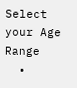Select your Age Range
  •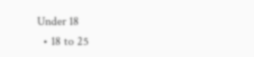Under 18
  • 18 to 25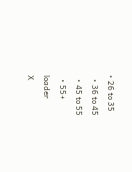• 26 to 35
  • 36 to 45
  • 45 to 55
  • 55+
loader
X